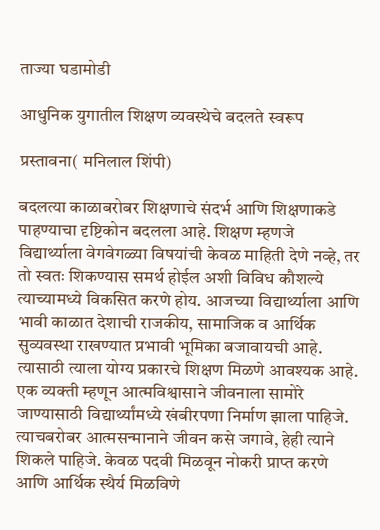ताज्या घडामोडी

आधुनिक युगातील शिक्षण व्यवस्थेचे बदलते स्वरूप

प्रस्तावना( मनिलाल शिंपी)

बदलत्या काळाबरोबर शिक्षणाचे संदर्भ आणि शिक्षणाकडे पाहण्याचा दृष्टिकोन बदलला आहे. शिक्षण म्हणजे विद्यार्थ्याला वेगवेगळ्या विषयांची केवळ माहिती देणे नव्हे, तर तो स्वतः शिकण्यास समर्थ होईल अशी विविध कौशल्ये त्याच्यामध्ये विकसित करणे होय. आजच्या विद्यार्थ्याला आणि भावी काळात देशाची राजकीय, सामाजिक व आर्थिक सुव्यवस्था राखण्यात प्रभावी भूमिका बजावायची आहे. त्यासाठी त्याला योग्य प्रकारचे शिक्षण मिळणे आवश्यक आहे.
एक व्यक्ती म्हणून आत्मविश्वासाने जीवनाला सामोरे जाण्यासाठी विद्यार्थ्यांमध्ये खंबीरपणा निर्माण झाला पाहिजे. त्याचबरोबर आत्मसन्मानाने जीवन कसे जगावे, हेही त्याने शिकले पाहिजे. केवळ पदवी मिळवून नोकरी प्राप्त करणे आणि आर्थिक स्थैर्य मिळविणे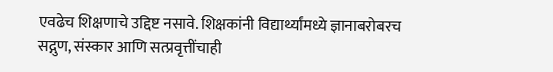एवढेच शिक्षणाचे उद्दिष्ट नसावे. शिक्षकांनी विद्यार्थ्यांमध्ये ज्ञानाबरोबरच सद्गुण, संस्कार आणि सत्प्रवृत्तींचाही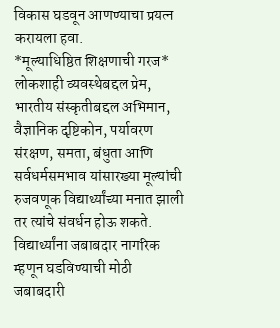विकास घडवून आणण्याचा प्रयत्न करायला हवा.
*मूल्याधिष्ठित शिक्षणाची गरज*
लोकशाही व्यवस्थेबद्दल प्रेम, भारतीय संस्कृतीबद्दल अभिमान, वैज्ञानिक दृष्टिकोन, पर्यावरण संरक्षण, समता, बंधुता आणि सर्वधर्मसमभाव यांसारख्या मूल्यांची रुजवणूक विद्यार्थ्यांच्या मनात झाली तर त्यांचे संवर्धन होऊ शकते. विद्यार्थ्यांना जबाबदार नागरिक म्हणून घडविण्याची मोठी जबाबदारी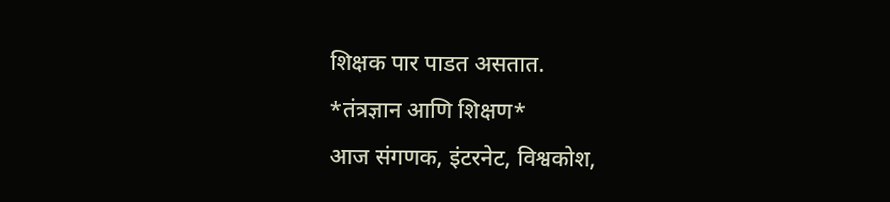शिक्षक पार पाडत असतात.
*तंत्रज्ञान आणि शिक्षण*
आज संगणक, इंटरनेट, विश्वकोश,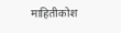माहितीकोश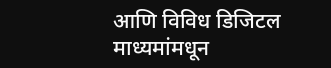आणि विविध डिजिटल माध्यमांमधून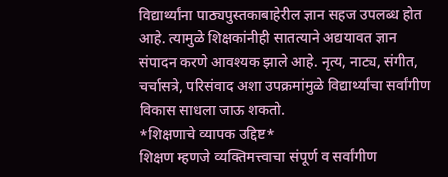विद्यार्थ्यांना पाठ्यपुस्तकाबाहेरील ज्ञान सहज उपलब्ध होत आहे. त्यामुळे शिक्षकांनीही सातत्याने अद्ययावत ज्ञान संपादन करणे आवश्यक झाले आहे. नृत्य, नाट्य, संगीत, चर्चासत्रे, परिसंवाद अशा उपक्रमांमुळे विद्यार्थ्यांचा सर्वांगीण विकास साधला जाऊ शकतो.
*शिक्षणाचे व्यापक उद्दिष्ट*
शिक्षण म्हणजे व्यक्तिमत्त्वाचा संपूर्ण व सर्वांगीण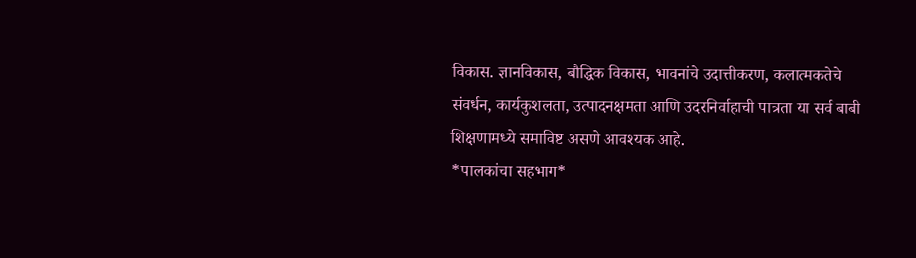विकास. ज्ञानविकास, बौद्धिक विकास, भावनांचे उदात्तीकरण, कलात्मकतेचे संवर्धन, कार्यकुशलता, उत्पादनक्षमता आणि उदरनिर्वाहाची पात्रता या सर्व बाबी शिक्षणामध्ये समाविष्ट असणे आवश्यक आहे.
*पालकांचा सहभाग*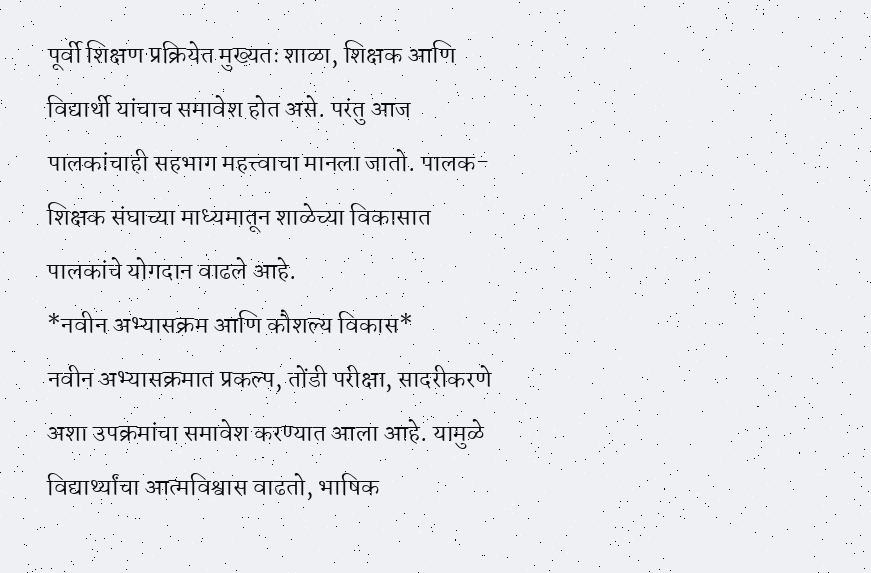पूर्वी शिक्षण प्रक्रियेत मुख्यतः शाळा, शिक्षक आणि विद्यार्थी यांचाच समावेश होत असे. परंतु आज पालकांचाही सहभाग महत्त्वाचा मानला जातो. पालक-शिक्षक संघाच्या माध्यमातून शाळेच्या विकासात पालकांचे योगदान वाढले आहे.
*नवीन अभ्यासक्रम आणि कौशल्य विकास*
नवीन अभ्यासक्रमात प्रकल्प, तोंडी परीक्षा, सादरीकरणे अशा उपक्रमांचा समावेश करण्यात आला आहे. यामुळे विद्यार्थ्यांचा आत्मविश्वास वाढतो, भाषिक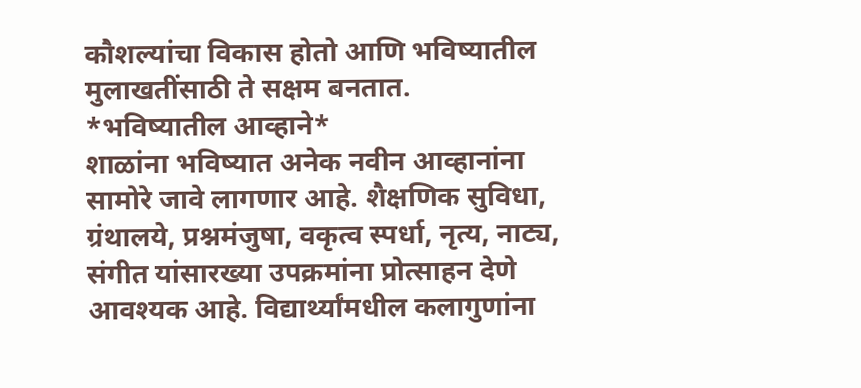कौशल्यांचा विकास होतो आणि भविष्यातील मुलाखतींसाठी ते सक्षम बनतात.
*भविष्यातील आव्हाने*
शाळांना भविष्यात अनेक नवीन आव्हानांना सामोरे जावे लागणार आहे. शैक्षणिक सुविधा, ग्रंथालये, प्रश्नमंजुषा, वकृत्व स्पर्धा, नृत्य, नाट्य, संगीत यांसारख्या उपक्रमांना प्रोत्साहन देणे आवश्यक आहे. विद्यार्थ्यांमधील कलागुणांना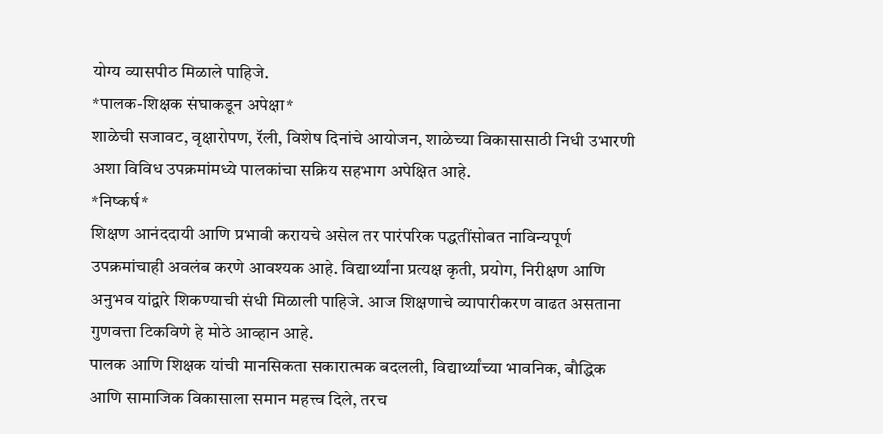योग्य व्यासपीठ मिळाले पाहिजे.
*पालक-शिक्षक संघाकडून अपेक्षा*
शाळेची सजावट, वृक्षारोपण, रॅली, विशेष दिनांचे आयोजन, शाळेच्या विकासासाठी निधी उभारणी अशा विविध उपक्रमांमध्ये पालकांचा सक्रिय सहभाग अपेक्षित आहे.
*निष्कर्ष*
शिक्षण आनंददायी आणि प्रभावी करायचे असेल तर पारंपरिक पद्धतींसोबत नाविन्यपूर्ण उपक्रमांचाही अवलंब करणे आवश्यक आहे. विद्यार्थ्यांना प्रत्यक्ष कृती, प्रयोग, निरीक्षण आणि अनुभव यांद्वारे शिकण्याची संधी मिळाली पाहिजे. आज शिक्षणाचे व्यापारीकरण वाढत असताना गुणवत्ता टिकविणे हे मोठे आव्हान आहे.
पालक आणि शिक्षक यांची मानसिकता सकारात्मक बदलली, विद्यार्थ्यांच्या भावनिक, बौद्धिक आणि सामाजिक विकासाला समान महत्त्व दिले, तरच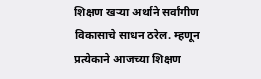शिक्षण खऱ्या अर्थाने सर्वांगीण विकासाचे साधन ठरेल. म्हणून प्रत्येकाने आजच्या शिक्षण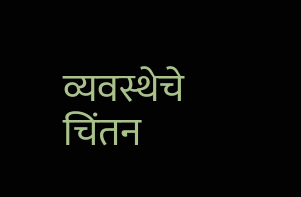व्यवस्थेचे चिंतन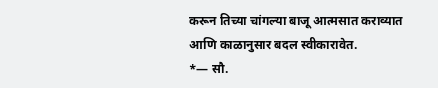करून तिच्या चांगल्या बाजू आत्मसात कराव्यात आणि काळानुसार बदल स्वीकारावेत.
*— सौ.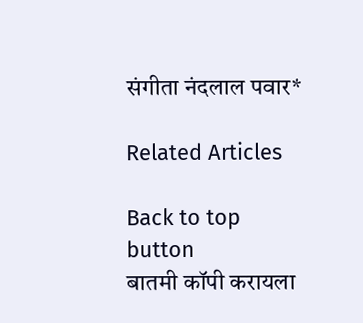संगीता नंदलाल पवार*

Related Articles

Back to top button
बातमी कॉपी करायला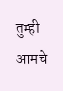तुम्ही आमचे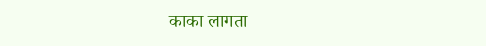काका लागता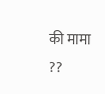की मामा ??